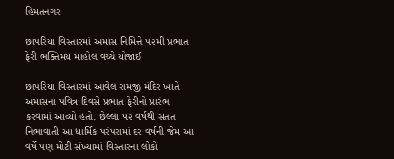હિમતનગર

છાપરિયા વિસ્તારમાં અમાસ નિમિત્તે ૫૨મી પ્રભાત ફેરી ભક્તિમય માહોલ વચ્ચે યોજાઈ

છાપરિયા વિસ્તારમાં આવેલ રામજી મંદિર ખાતે અમાસના પવિત્ર દિવસે પ્રભાત ફેરીનો પ્રારંભ કરવામાં આવ્યો હતો. છેલ્લા ૫૨ વર્ષથી સતત નિભાવાતી આ ધાર્મિક પરંપરામાં દર વર્ષની જેમ આ વર્ષે પણ મોટી સંખ્યામાં વિસ્તારના લોકો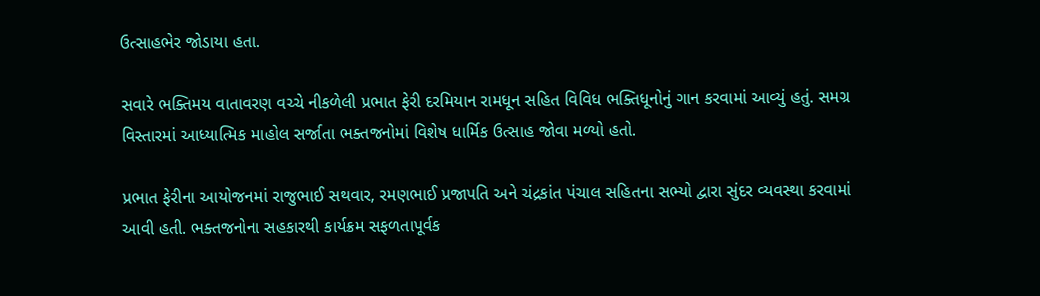ઉત્સાહભેર જોડાયા હતા.

સવારે ભક્તિમય વાતાવરણ વચ્ચે નીકળેલી પ્રભાત ફેરી દરમિયાન રામધૂન સહિત વિવિધ ભક્તિધૂનોનું ગાન કરવામાં આવ્યું હતું. સમગ્ર વિસ્તારમાં આધ્યાત્મિક માહોલ સર્જાતા ભક્તજનોમાં વિશેષ ધાર્મિક ઉત્સાહ જોવા મળ્યો હતો.

પ્રભાત ફેરીના આયોજનમાં રાજુભાઈ સથવાર, રમણભાઈ પ્રજાપતિ અને ચંદ્રકાંત પંચાલ સહિતના સભ્યો દ્વારા સુંદર વ્યવસ્થા કરવામાં આવી હતી. ભક્તજનોના સહકારથી કાર્યક્રમ સફળતાપૂર્વક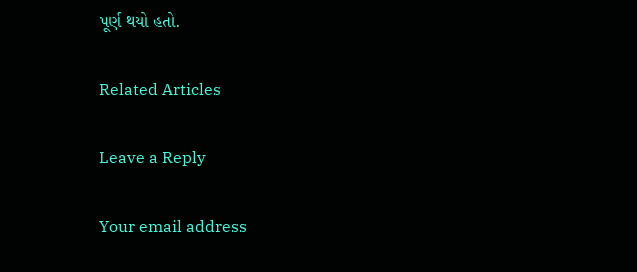પૂર્ણ થયો હતો.

Related Articles

Leave a Reply

Your email address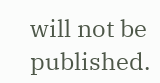will not be published.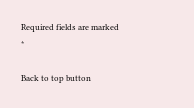Required fields are marked *

Back to top button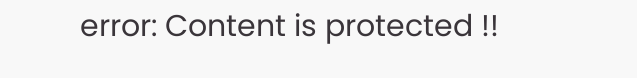error: Content is protected !!